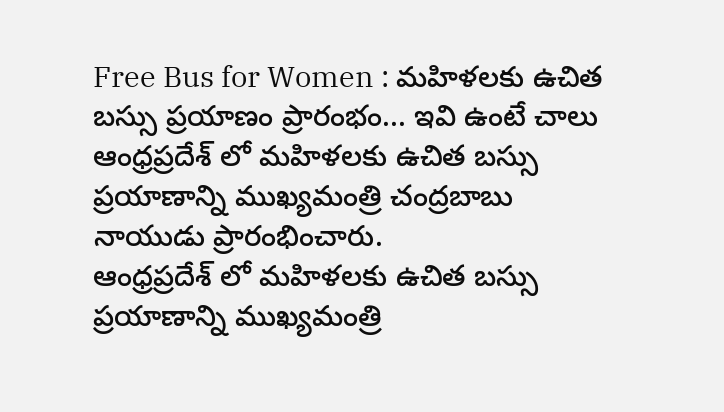Free Bus for Women : మహిళలకు ఉచిత బస్సు ప్రయాణం ప్రారంభం... ఇవి ఉంటే చాలు
ఆంధ్రప్రదేశ్ లో మహిళలకు ఉచిత బస్సు ప్రయాణాన్ని ముఖ్యమంత్రి చంద్రబాబు నాయుడు ప్రారంభించారు.
ఆంధ్రప్రదేశ్ లో మహిళలకు ఉచిత బస్సు ప్రయాణాన్ని ముఖ్యమంత్రి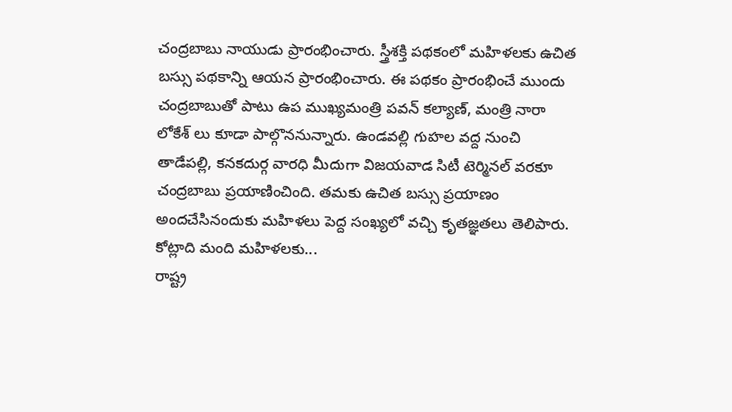చంద్రబాబు నాయుడు ప్రారంభించారు. స్త్రీశక్తి పథకంలో మహిళలకు ఉచిత బస్సు పథకాన్ని ఆయన ప్రారంభించారు. ఈ పథకం ప్రారంభించే ముందు చంద్రబాబుతో పాటు ఉప ముఖ్యమంత్రి పవన్ కల్యాణ్, మంత్రి నారా లోకేశ్ లు కూడా పాల్గొననున్నారు. ఉండవల్లి గుహల వద్ద నుంచి తాడేపల్లి, కనకదుర్గ వారధి మీదుగా విజయవాడ సిటీ టెర్మినల్ వరకూ చంద్రబాబు ప్రయాణించింది. తమకు ఉచిత బస్సు ప్రయాణం అందచేసినందుకు మహిళలు పెద్ద సంఖ్యలో వచ్చి కృతజ్ఞతలు తెలిపారు.
కోట్లాది మంది మహిళలకు...
రాష్ట్ర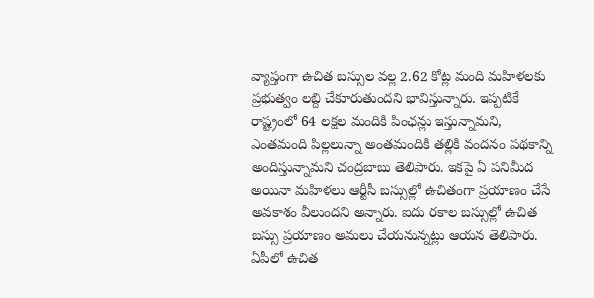వ్యాప్తంగా ఉచిత బస్సుల వల్ల 2.62 కోట్ల మంది మహిళలకు ప్రభుత్వం లబ్ది చేకూరుతుందని భావిస్తున్నారు. ఇప్పటికే రాష్ట్రంలో 64 లక్షల మందికి పింఛన్లు ఇస్తున్నామని, ఎంతమంది పిల్లలున్నా అంతమందికి తల్లికి వందనం పథకాన్ని అందిస్తున్నామని చంద్రబాబు తెలిపారు. ఇకపై ఏ పనిమీద అయినా మహిళలు ఆర్టీసీ బస్సుల్లో ఉచితంగా ప్రయాణం చేసే అవకాశం వీలుందని అన్నారు. ఐదు రకాల బస్సుల్లో ఉచిత బస్సు ప్రయాణం అమలు చేయనున్నట్లు ఆయన తెలిపారు. ఏపీలో ఉచిత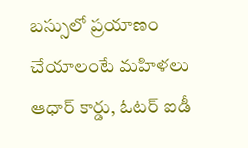బస్సులో ప్రయాణం చేయాలంటే మహిళలు ఆధార్ కార్డు, ఓటర్ ఐడీ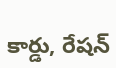కార్డు, రేషన్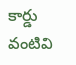కార్డు వంటివి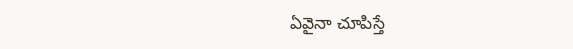ఏవైనా చూపిస్తే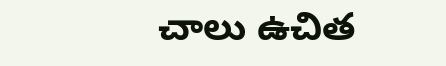చాలు ఉచిత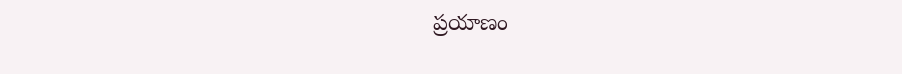ప్రయాణం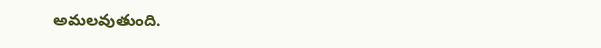అమలవుతుంది.